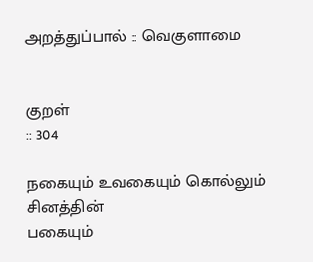அறத்துப்பால் :: வெகுளாமை


குறள்
:: 304

நகையும் உவகையும் கொல்லும் சினத்தின்
பகையும்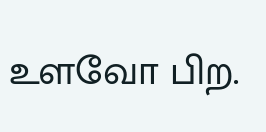உளவோ பிற.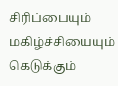சிரிப்பையும் மகிழ்ச்சியையும் கெடுக்கும்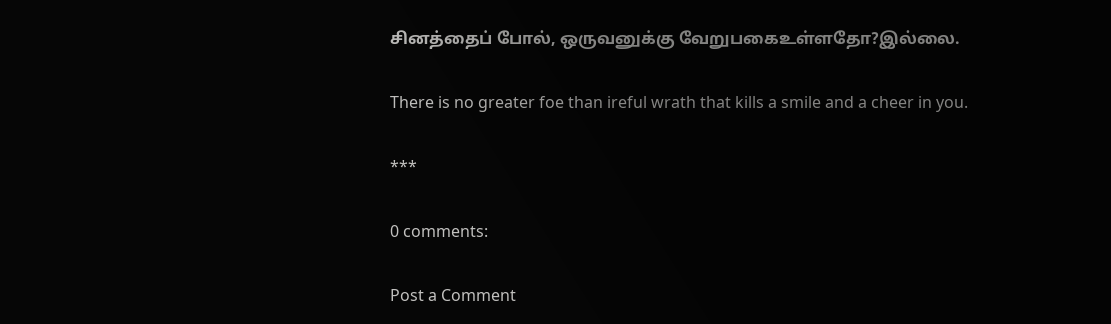சினத்தைப் போல், ஒருவனுக்கு வேறுபகைஉள்ளதோ?இல்லை.

There is no greater foe than ireful wrath that kills a smile and a cheer in you.

***

0 comments:

Post a Comment